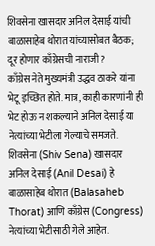शिवसेना खासदार अनिल देसाई यांची बाळासाहेब थोरात यांच्यासोबत बैठक; दूर होणार काँग्रेसची नाराजी?
काँग्रेस नेते मुख्यमंत्री उद्धव ठाकरे यांना भेटू इच्छित होते. मात्र, काही कारणांनी ही भेट होऊ न शकल्याने अनिल देसाई या नेत्यांच्या भेटीला गेल्याचे समजते.
शिवसेना (Shiv Sena) खासदार अनिल देसाई (Anil Desai) हे बाळासाहेब थोरात (Balasaheb Thorat) आणि काँग्रेस (Congress) नेत्यांच्या भेटीसाठी गेले आहेत.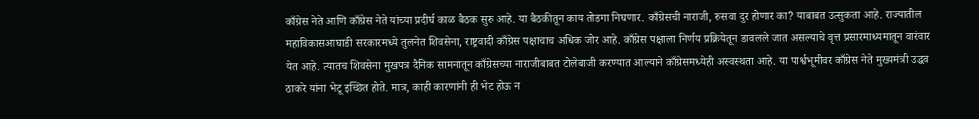काँग्रेस नेते आणि काँग्रेस नेते यांच्या प्रदीर्घ काळ बैठक सुरु आहे. या बैठकीतून काय तोडगा निघणार. काँग्रेसची नाराजी, रुसवा दुर होणार का? याबाबत उत्सुकता आहे. राज्यातील महाविकासआघाडी सरकारमध्ये तुलनेत शिवसेना, राष्ट्रवादी काँग्रेस पक्षाचाच अधिक जोर आहे. काँग्रेस पक्षाला निर्णय प्रक्रियेतून डावलले जात असल्याचे वृत्त प्रसारमाध्यमातून वारंवार येत आहे. त्यातच शिवसेना मुखपत्र दैनिक सामनातून काँग्रेसच्या नाराजीबाबत टोलेबाजी करण्यात आल्याने काँग्रेसमध्येही अस्वस्थता आहे. या पार्श्वभूमीवर काँग्रेस नेते मुख्यमंत्री उद्धव ठाकरे यांना भेटू इच्छित होते. मात्र, काही कारणांनी ही भेट होऊ न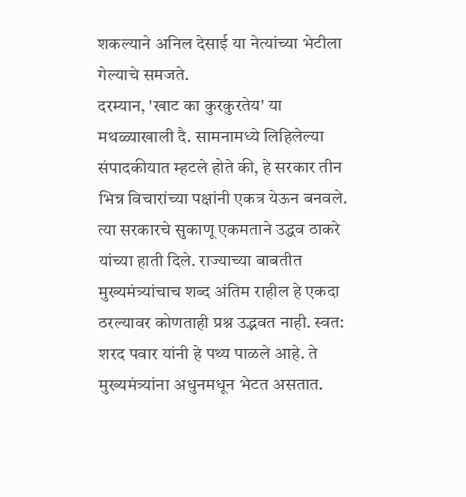शकल्याने अनिल देसाई या नेत्यांच्या भेटीला गेल्याचे समजते.
दरम्यान, 'खाट का कुरकुरतेय' या मथळ्याखाली दै. सामनामध्ये लिहिलेल्या संपादकीयात म्हटले होते की, हे सरकार तीन भिन्न विचारांच्या पक्षांनी एकत्र येऊन बनवले. त्या सरकारचे सुकाणू एकमताने उद्धव ठाकरे यांच्या हाती दिले. राज्याच्या बाबतीत मुख्यमंत्र्यांचाच शब्द अंतिम राहील हे एकदा ठरल्यावर कोणताही प्रश्न उद्भवत नाही. स्वत: शरद पवार यांनी हे पथ्य पाळले आहे. ते मुख्यमंत्र्यांना अधुनमधून भेटत असतात.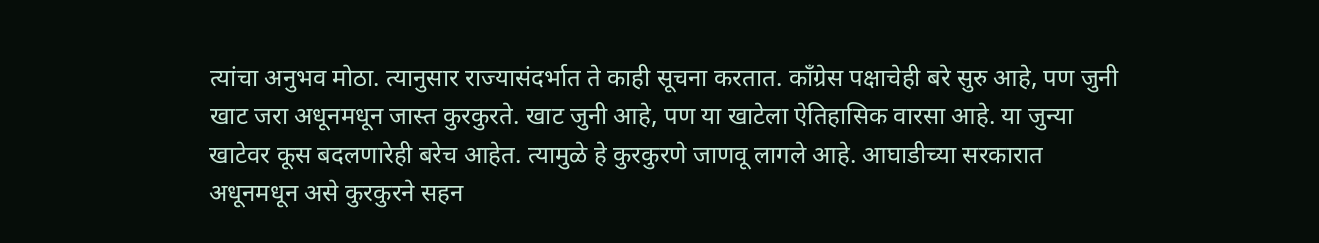त्यांचा अनुभव मोठा. त्यानुसार राज्यासंदर्भात ते काही सूचना करतात. काँग्रेस पक्षाचेही बरे सुरु आहे, पण जुनी खाट जरा अधूनमधून जास्त कुरकुरते. खाट जुनी आहे, पण या खाटेला ऐतिहासिक वारसा आहे. या जुन्या खाटेवर कूस बदलणारेही बरेच आहेत. त्यामुळे हे कुरकुरणे जाणवू लागले आहे. आघाडीच्या सरकारात अधूनमधून असे कुरकुरने सहन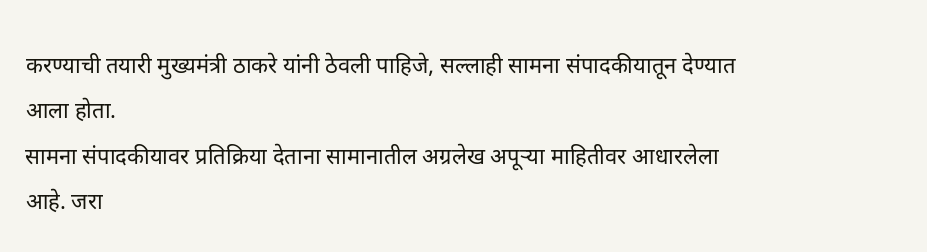करण्याची तयारी मुख्यमंत्री ठाकरे यांनी ठेवली पाहिजे, सल्लाही सामना संपादकीयातून देण्यात आला होता.
सामना संपादकीयावर प्रतिक्रिया देताना सामानातील अग्रलेख अपूऱ्या माहितीवर आधारलेला आहे. जरा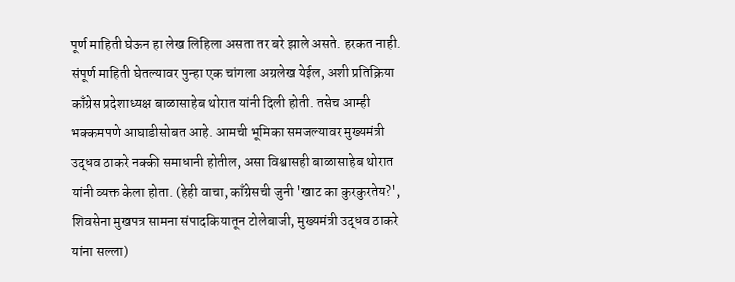पूर्ण माहिती घेऊन हा लेख लिहिला असता तर बरे झाले असते. हरकत नाही. संपूर्ण माहिती घेतल्यावर पुन्हा एक चांगला अग्रलेख येईल, अशी प्रतिक्रिया काँग्रेस प्रदेशाध्यक्ष बाळासाहेब थोरात यांनी दिली होती. तसेच आम्ही भक्कमपणे आघाडीसोबत आहे. आमची भूमिका समजल्यावर मुख्यमंत्री उद्धव ठाकरे नक्की समाधानी होतील, असा विश्वासही बाळासाहेब थोरात यांनी व्यक्त केला होता. (हेही वाचा, काँग्रेसची जुनी 'खाट का कुरकुरतेय?', शिवसेना मुखपत्र सामना संपादकियातून टोलेबाजी, मुख्यमंत्री उद्धव ठाकरे यांना सल्ला)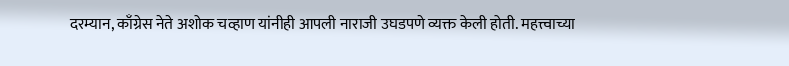दरम्यान, काँग्रेस नेते अशोक चव्हाण यांनीही आपली नाराजी उघडपणे व्यक्त केली होती. महत्त्वाच्या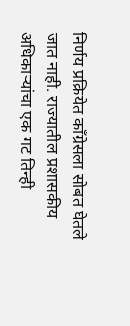निर्णय प्रक्रियेत काँग्रेसला सोबत घेतले जात नाही. राज्यातील प्रशासकीय अधिकाऱ्यांचा एक गट तिन्ही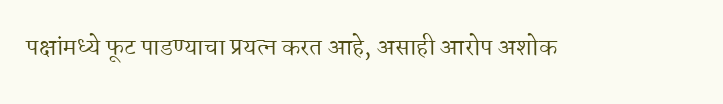पक्षांमध्ये फूट पाडण्याचा प्रयत्न करत आहे, असाही आरोप अशोक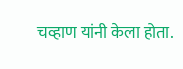चव्हाण यांनी केला होता.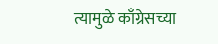त्यामुळे काँग्रेसच्या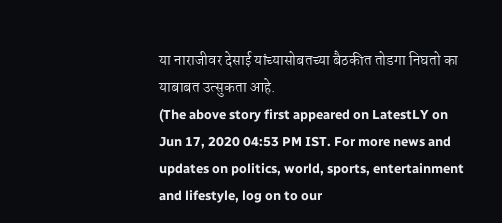या नाराजीवर देसाई यांच्यासोबतच्या बैठकीत तोडगा निघतो का याबाबत उत्सुकता आहे.
(The above story first appeared on LatestLY on Jun 17, 2020 04:53 PM IST. For more news and updates on politics, world, sports, entertainment and lifestyle, log on to our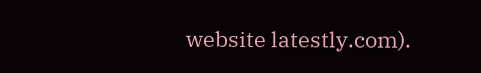website latestly.com).